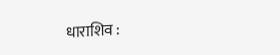धाराशिव :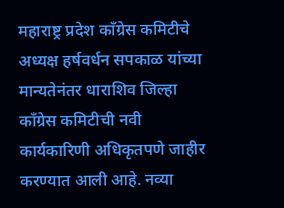महाराष्ट्र प्रदेश काँग्रेस कमिटीचे अध्यक्ष हर्षवर्धन सपकाळ यांच्या मान्यतेनंतर धाराशिव जिल्हा काँग्रेस कमिटीची नवी कार्यकारिणी अधिकृतपणे जाहीर करण्यात आली आहे. नव्या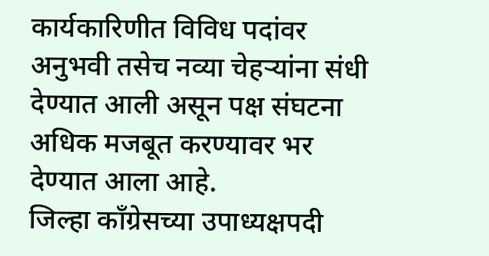कार्यकारिणीत विविध पदांवर अनुभवी तसेच नव्या चेहऱ्यांना संधी देण्यात आली असून पक्ष संघटना अधिक मजबूत करण्यावर भर देण्यात आला आहे.
जिल्हा काँग्रेसच्या उपाध्यक्षपदी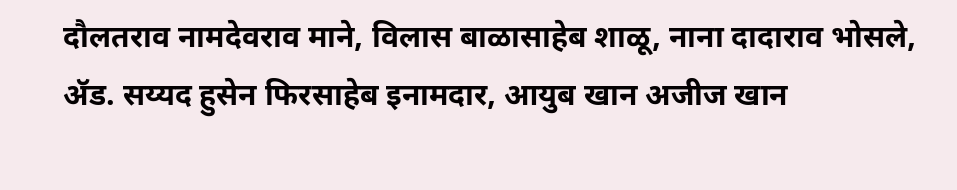दौलतराव नामदेवराव माने, विलास बाळासाहेब शाळू, नाना दादाराव भोसले, ॲड. सय्यद हुसेन फिरसाहेब इनामदार, आयुब खान अजीज खान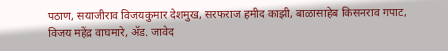पठाण, सयाजीराव विजयकुमार देशमुख, सरफराज हमीद काझी, बाळासाहेब किसनराव गपाट, विजय महेंद्र वाघमारे, ॲड. जावेद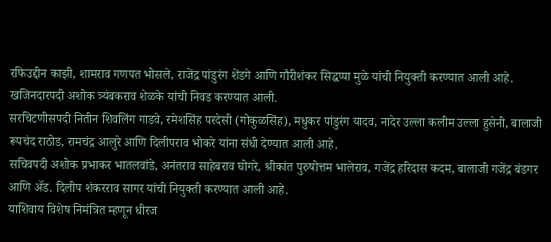रफिउद्दीन काझी, शामराव गणपत भोसले, राजेंद्र पांडुरंग शेंडगे आणि गौरीशंकर सिद्धप्पा मुळे यांची नियुक्ती करण्यात आली आहे. खजिनदारपदी अशोक त्र्यंबकराव शेळके यांची निवड करण्यात आली.
सरचिटणीसपदी नितीन शिवलिंग गाडवे, रमेशसिंह परदेसी (गोकुळसिंह), मधुकर पांडुरंग यादव, नादेर उल्ला कलीम उल्ला हुसेनी, बालाजी रूपचंद राठोड, रामचंद्र आलुरे आणि दिलीपराव भोकरे यांना संधी देण्यात आली आहे.
सचिवपदी अशोक प्रभाकर भातलवांडे, अनंतराव साहेबराव घोगरे, श्रीकांत पुरुषोत्तम भालेराव, गजेंद्र हरिदास कदम, बालाजी गजेंद्र बंडगर आणि ॲड. दिलीप शंकरराव सागर यांची नियुक्ती करण्यात आली आहे.
याशिवाय विशेष निमंत्रित म्हणून धीरज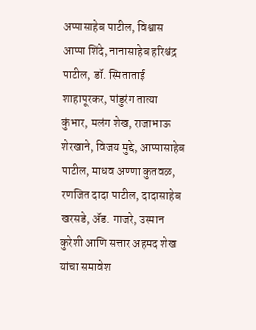अप्पासाहेब पाटील, विश्वास आप्पा शिंदे, नानासाहेब हरिश्चंद्र पाटील, डॉ. स्मिताताई शाहापूरकर, पांडुरंग तात्या कुंभार, मलंग शेख, राजाभाऊ शेरखाने, विजय मुद्दे, आप्पासाहेब पाटील, माधव अण्णा कुतवळ, रणजित दादा पाटील, दादासाहेब खरसडे, ॲड. गाजरे, उस्मान कुरेशी आणि सत्तार अहमद शेख यांचा समावेश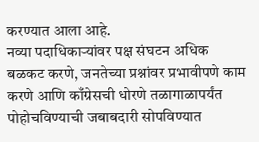करण्यात आला आहे.
नव्या पदाधिकाऱ्यांवर पक्ष संघटन अधिक बळकट करणे, जनतेच्या प्रश्नांवर प्रभावीपणे काम करणे आणि काँग्रेसची धोरणे तळागाळापर्यंत पोहोचविण्याची जबाबदारी सोपविण्यात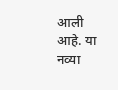आली आहे. या नव्या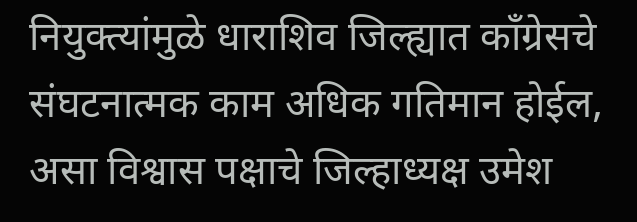नियुक्त्यांमुळे धाराशिव जिल्ह्यात काँग्रेसचे संघटनात्मक काम अधिक गतिमान होईल, असा विश्वास पक्षाचे जिल्हाध्यक्ष उमेश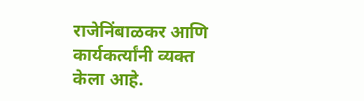राजेनिंबाळकर आणि कार्यकर्त्यांनी व्यक्त केला आहे.